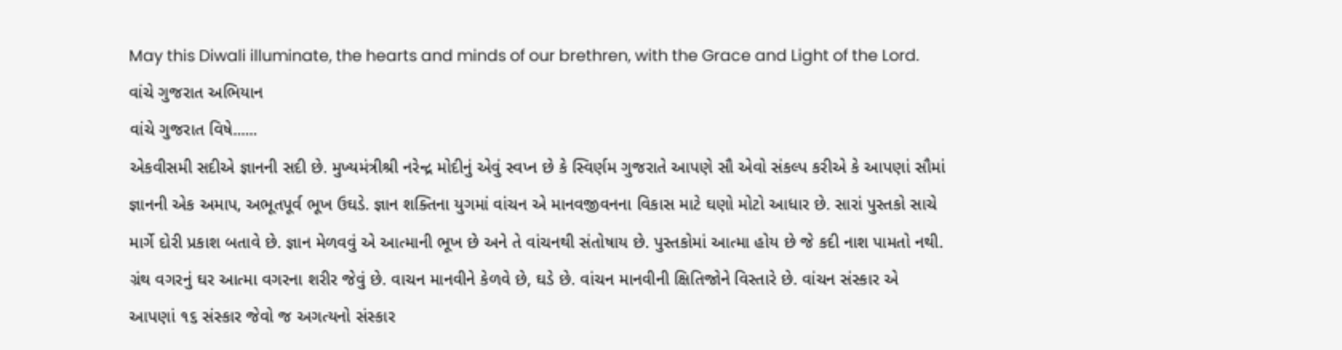May this Diwali illuminate, the hearts and minds of our brethren, with the Grace and Light of the Lord.
વાંચે ગુજરાત અભિયાન
વાંચે ગુજરાત વિષે......
એકવીસમી સદીએ જ્ઞાનની સદી છે. મુખ્યમંત્રીશ્રી નરેન્દ્ર મોદીનું એવું સ્વપ્ન છે કે સ્વિર્ણમ ગુજરાતે આપણે સૌ એવો સંકલ્પ કરીએ કે આપણાં સૌમાં જ્ઞાનની એક અમાપ, અભૂતપૂર્વ ભૂખ ઉઘડે. જ્ઞાન શક્તિના યુગમાં વાંચન એ માનવજીવનના વિકાસ માટે ઘણો મોટો આધાર છે. સારાં પુસ્તકો સાચે માર્ગે દોરી પ્રકાશ બતાવે છે. જ્ઞાન મેળવવું એ આત્માની ભૂખ છે અને તે વાંચનથી સંતોષાય છે. પુસ્તકોમાં આત્મા હોય છે જે કદી નાશ પામતો નથી. ગ્રંથ વગરનું ઘર આત્મા વગરના શરીર જેવું છે. વાચન માનવીને કેળવે છે, ઘડે છે. વાંચન માનવીની ક્ષિતિજોને વિસ્તારે છે. વાંચન સંસ્કાર એ આપણાં ૧૬ સંસ્કાર જેવો જ અગત્યનો સંસ્કાર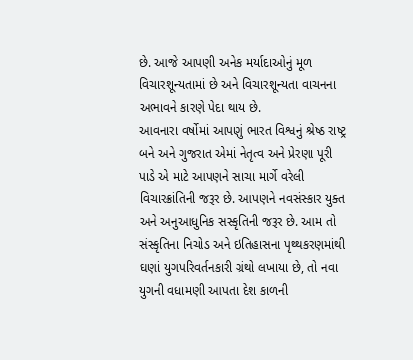છે. આજે આપણી અનેક મર્યાદાઓનું મૂળ વિચારશૂન્યતામાં છે અને વિચારશૂન્યતા વાચનના અભાવને કારણે પેદા થાય છે.
આવનારા વર્ષોમાં આપણું ભારત વિશ્વનું શ્રેષ્ઠ રાષ્ટ્ર બને અને ગુજરાત એમાં નેતૃત્વ અને પ્રેરણા પૂરી પાડે એ માટે આપણને સાચા માર્ગે વરેલી વિચારક્રાંતિની જરૂર છે. આપણને નવસંસ્કાર યુક્ત અને અનુઆધુનિક સસ્કૃતિની જરૂર છે. આમ તો સંસ્કૃતિના નિચોડ અને ઇતિહાસના પૃથ્થકરણમાંથી ઘણાં યુગપરિવર્તનકારી ગ્રંથો લખાયા છે, તો નવા યુગની વધામણી આપતા દેશ કાળની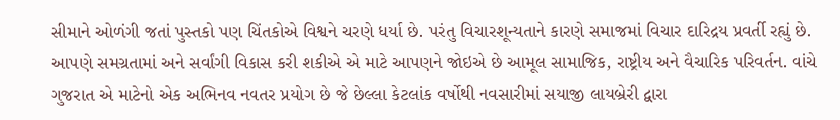સીમાને ઓળંગી જતાં પુસ્તકો પણ ચિંતકોએ વિશ્વને ચરણે ધર્યા છે. પરંતુ વિચારશૂન્યતાને કારણે સમાજમાં વિચાર દારિદ્રય પ્રવર્તી રહ્યું છે. આપણે સમગ્રતામાં અને સર્વાંગી વિકાસ કરી શકીએ એ માટે આપણને જોઇએ છે આમૂલ સામાજિક, રાષ્ટ્રીય અને વૈચારિક પરિવર્તન. વાંચે ગુજરાત એ માટેનો એક અભિનવ નવતર પ્રયોગ છે જે છેલ્લા કેટલાંક વર્ષોથી નવસારીમાં સયાજી લાયબ્રેરી દ્વારા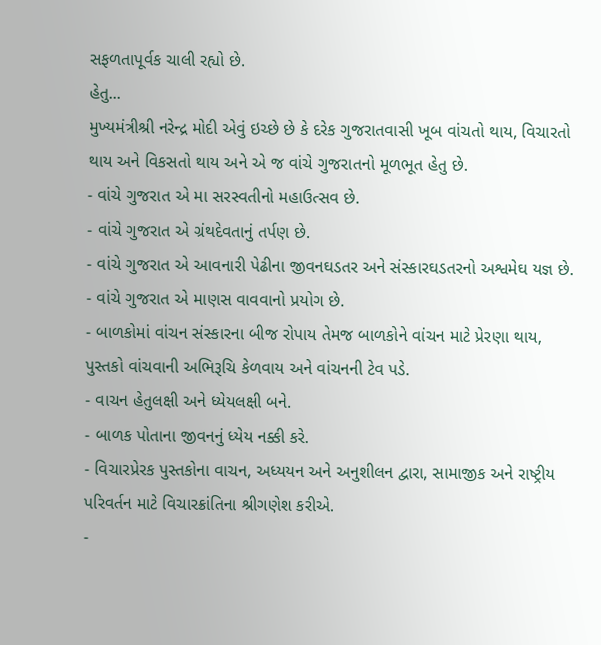સફળતાપૂર્વક ચાલી રહ્યો છે.
હેતુ...
મુખ્યમંત્રીશ્રી નરેન્દ્ર મોદી એવું ઇચ્છે છે કે દરેક ગુજરાતવાસી ખૂબ વાંચતો થાય, વિચારતો થાય અને વિકસતો થાય અને એ જ વાંચે ગુજરાતનો મૂળભૂત હેતુ છે.
- વાંચે ગુજરાત એ મા સરસ્વતીનો મહાઉત્સવ છે.
- વાંચે ગુજરાત એ ગ્રંથદેવતાનું તર્પણ છે.
- વાંચે ગુજરાત એ આવનારી પેઢીના જીવનઘડતર અને સંસ્કારઘડતરનો અશ્વમેઘ યજ્ઞ છે.
- વાંચે ગુજરાત એ માણસ વાવવાનો પ્રયોગ છે.
- બાળકોમાં વાંચન સંસ્કારના બીજ રોપાય તેમજ બાળકોને વાંચન માટે પ્રેરણા થાય, પુસ્તકો વાંચવાની અભિરૂચિ કેળવાય અને વાંચનની ટેવ પડે.
- વાચન હેતુલક્ષી અને ધ્યેયલક્ષી બને.
- બાળક પોતાના જીવનનું ધ્યેય નક્કી કરે.
- વિચારપ્રેરક પુસ્તકોના વાચન, અધ્યયન અને અનુશીલન દ્વારા, સામાજીક અને રાષ્ટ્રીય પરિવર્તન માટે વિચારક્રાંતિના શ્રીગણેશ કરીએ.
-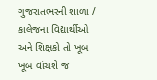ગુજરાતભરની શાળા / કાલેજના વિદ્યાર્થીઓ અને શિક્ષકો તો ખૂબ ખૂબ વાંચશે જ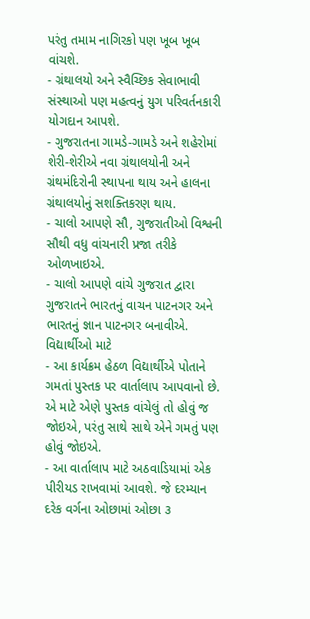પરંતુ તમામ નાગિરકો પણ ખૂબ ખૂબ વાંચશે.
- ગ્રંથાલયો અને સ્વૈચ્છિક સેવાભાવી સંસ્થાઓ પણ મહત્વનું યુગ પરિવર્તનકારી યોગદાન આપશે.
- ગુજરાતના ગામડે-ગામડે અને શહેરોમાં શેરી-શેરીએ નવા ગ્રંથાલયોની અને ગ્રંથમંદિરોની સ્થાપના થાય અને હાલના ગ્રંથાલયોનું સશક્તિકરણ થાય.
- ચાલો આપણે સૌ, ગુજરાતીઓ વિશ્વની સૌથી વધુ વાંચનારી પ્રજા તરીકે ઓળખાઇએ.
- ચાલો આપણે વાંચે ગુજરાત દ્વારા ગુજરાતને ભારતનું વાચન પાટનગર અને ભારતનું જ્ઞાન પાટનગર બનાવીએ.
વિદ્યાર્થીઓ માટે
- આ કાર્યક્રમ હેઠળ વિદ્યાર્થીએ પોતાને ગમતાં પુસ્તક પર વાર્તાલાપ આપવાનો છે. એ માટે એણે પુસ્તક વાંચેલું તો હોવું જ જોઇએ, પરંતુ સાથે સાથે એને ગમતું પણ હોવું જોઇએ.
- આ વાર્તાલાપ માટે અઠવાડિયામાં એક પીરીયડ રાખવામાં આવશે. જે દરમ્યાન દરેક વર્ગના ઓછામાં ઓછા ૩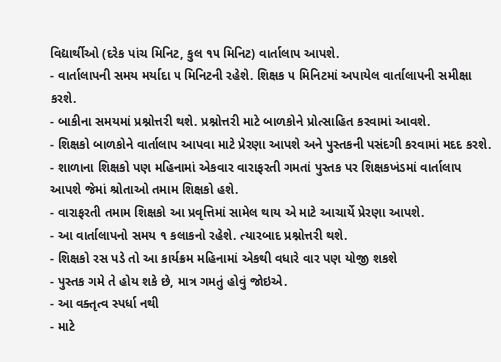વિદ્યાર્થીઓ (દરેક પાંચ મિનિટ, કુલ ૧૫ મિનિટ) વાર્તાલાપ આપશે.
- વાર્તાલાપની સમય મર્યાદા ૫ મિનિટની રહેશે. શિક્ષક ૫ મિનિટમાં અપાયેલ વાર્તાલાપની સમીક્ષા કરશે.
- બાકીના સમયમાં પ્રશ્નોત્તરી થશે. પ્રશ્નોત્તરી માટે બાળકોને પ્રોત્સાહિત કરવામાં આવશે.
- શિક્ષકો બાળકોને વાર્તાલાપ આપવા માટે પ્રેરણા આપશે અને પુસ્તકની પસંદગી કરવામાં મદદ કરશે.
- શાળાના શિક્ષકો પણ મહિનામાં એકવાર વારાફરતી ગમતાં પુસ્તક પર શિક્ષકખંડમાં વાર્તાલાપ આપશે જેમાં શ્રોતાઓ તમામ શિક્ષકો હશે.
- વારાફરતી તમામ શિક્ષકો આ પ્રવૃત્તિમાં સામેલ થાય એ માટે આચાર્યે પ્રેરણા આપશે.
- આ વાર્તાલાપનો સમય ૧ કલાકનો રહેશે. ત્યારબાદ પ્રશ્નોત્તરી થશે.
- શિક્ષકો રસ પડે તો આ કાર્યક્રમ મહિનામાં એકથી વધારે વાર પણ યોજી શકશે
- પુસ્તક ગમે તે હોય શકે છે, માત્ર ગમતું હોવું જોઇએ.
- આ વક્તૃત્વ સ્પર્ધા નથી
- માટે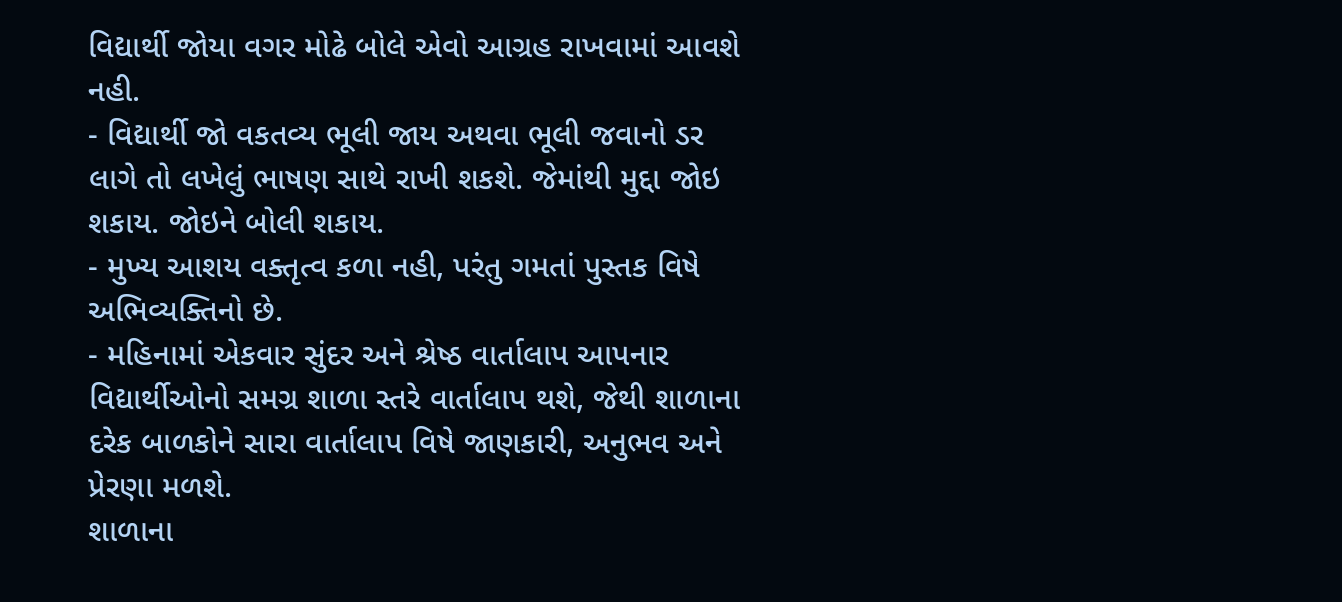વિદ્યાર્થી જોયા વગર મોઢે બોલે એવો આગ્રહ રાખવામાં આવશે નહી.
- વિદ્યાર્થી જો વકતવ્ય ભૂલી જાય અથવા ભૂલી જવાનો ડર લાગે તો લખેલું ભાષણ સાથે રાખી શકશે. જેમાંથી મુદ્દા જોઇ શકાય. જોઇને બોલી શકાય.
- મુખ્ય આશય વક્તૃત્વ કળા નહી, પરંતુ ગમતાં પુસ્તક વિષે અભિવ્યક્તિનો છે.
- મહિનામાં એકવાર સુંદર અને શ્રેષ્ઠ વાર્તાલાપ આપનાર વિદ્યાર્થીઓનો સમગ્ર શાળા સ્તરે વાર્તાલાપ થશે, જેથી શાળાના દરેક બાળકોને સારા વાર્તાલાપ વિષે જાણકારી, અનુભવ અને પ્રેરણા મળશે.
શાળાના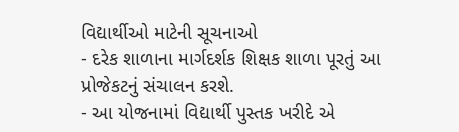વિદ્યાર્થીઓ માટેની સૂચનાઓ
- દરેક શાળાના માર્ગદર્શક શિક્ષક શાળા પૂરતું આ પ્રોજેકટનું સંચાલન કરશે.
- આ યોજનામાં વિદ્યાર્થી પુસ્તક ખરીદે એ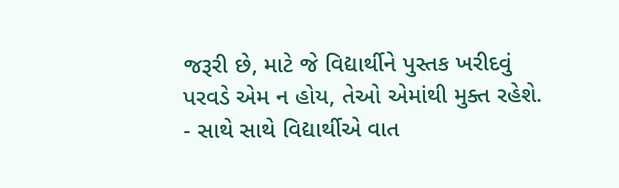જરૂરી છે, માટે જે વિદ્યાર્થીને પુસ્તક ખરીદવું પરવડે એમ ન હોય, તેઓ એમાંથી મુક્ત રહેશે.
- સાથે સાથે વિદ્યાર્થીએ વાત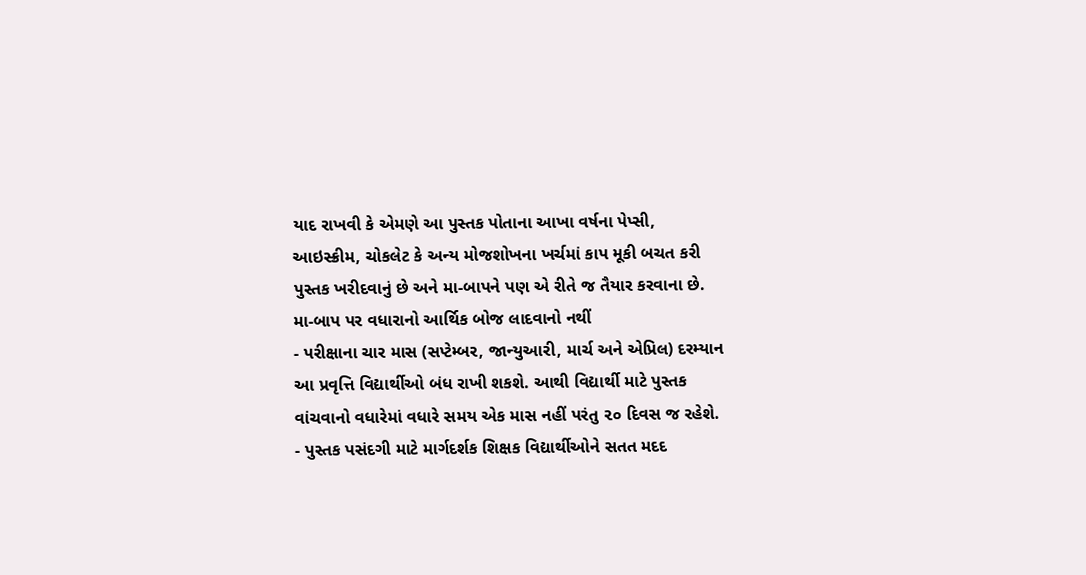યાદ રાખવી કે એમણે આ પુસ્તક પોતાના આખા વર્ષના પેપ્સી, આઇસ્ક્રીમ, ચોકલેટ કે અન્ય મોજશોખના ખર્ચમાં કાપ મૂકી બચત કરી પુસ્તક ખરીદવાનું છે અને મા-બાપને પણ એ રીતે જ તૈયાર કરવાના છે. મા-બાપ પર વધારાનો આર્થિક બોજ લાદવાનો નથીં
- પરીક્ષાના ચાર માસ (સપ્ટેમ્બર, જાન્યુઆરી, માર્ચ અને એપ્રિલ) દરમ્યાન આ પ્રવૃત્તિ વિદ્યાર્થીઓ બંધ રાખી શકશે. આથી વિદ્યાર્થી માટે પુસ્તક વાંચવાનો વધારેમાં વધારે સમય એક માસ નહીં પરંતુ ૨૦ દિવસ જ રહેશે.
- પુસ્તક પસંદગી માટે માર્ગદર્શક શિક્ષક વિદ્યાર્થીઓને સતત મદદ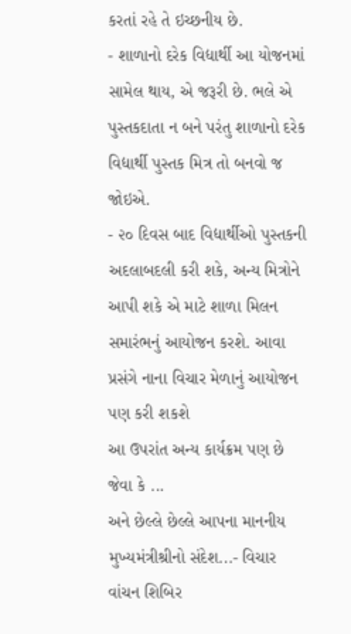કરતાં રહે તે ઇચ્છનીય છે.
- શાળાનો દરેક વિદ્યાર્થી આ યોજનમાં સામેલ થાય, એ જરૂરી છે. ભલે એ પુસ્તકદાતા ન બને પરંતુ શાળાનો દરેક વિદ્યાર્થી પુસ્તક મિત્ર તો બનવો જ જોઇએ.
- ૨૦ દિવસ બાદ વિદ્યાર્થીઓ પુસ્તકની અદલાબદલી કરી શકે, અન્ય મિત્રોને આપી શકે એ માટે શાળા મિલન સમારંભનું આયોજન કરશે. આવા પ્રસંગે નાના વિચાર મેળાનું આયોજન પણ કરી શકશે
આ ઉપરાંત અન્ય કાર્યક્રમ પણ છે જેવા કે ...
અને છેલ્લે છેલ્લે આપના માનનીય મુખ્યમંત્રીશ્રીનો સંદેશ...- વિચાર વાંચન શિબિર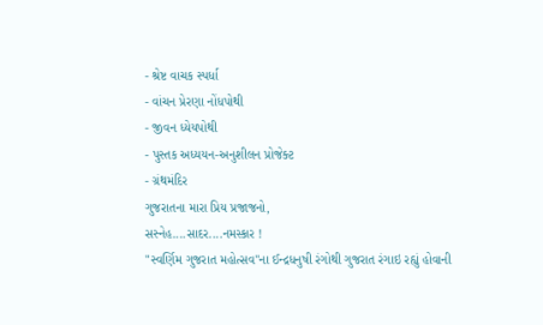- શ્રેષ્ટ વાચક સ્પર્ધા
- વાંચન પ્રેરણા નોંધપોથી
- જીવન ધ્યેયપોથી
- પુસ્તક અધ્યયન-અનુશીલન પ્રોજેક્ટ
- ગ્રંથમંદિર
ગુજરાતના મારા પ્રિય પ્રજાજનો,
સસ્નેહ....સાદર....નમસ્કાર !
"સ્વર્ણિમ ગુજરાત મહોત્સવ"ના ઈન્દ્રધનુષી રંગોથી ગુજરાત રંગાઇ રહ્યું હોવાની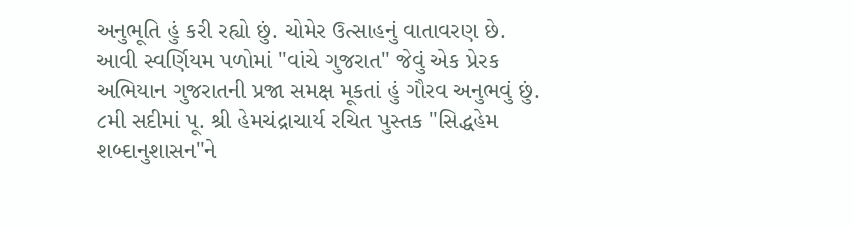અનુભૂતિ હું કરી રહ્યો છું. ચોમેર ઉત્સાહનું વાતાવરણ છે.
આવી સ્વર્ણિયમ પળોમાં "વાંચે ગુજરાત" જેવું એક પ્રેરક અભિયાન ગુજરાતની પ્રજા સમક્ષ મૂકતાં હું ગૌરવ અનુભવું છું. ૮મી સદીમાં પૂ. શ્રી હેમચંદ્રાચાર્ય રચિત પુસ્તક "સિદ્ધહેમ શબ્દાનુશાસન"ને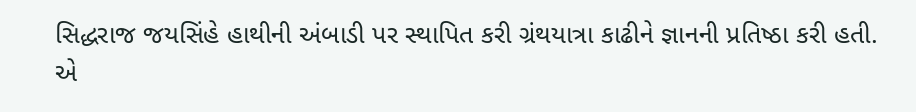સિદ્ધરાજ જયસિંહે હાથીની અંબાડી પર સ્થાપિત કરી ગ્રંથયાત્રા કાઢીને જ્ઞાનની પ્રતિષ્ઠા કરી હતી.
એ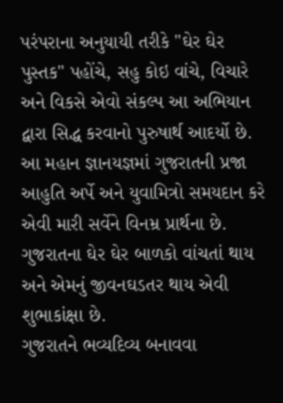પરંપરાના અનુયાયી તરીકે "ઘેર ઘેર પુસ્તક" પહોંચે, સહુ કોઇ વાંચે, વિચારે અને વિકસે એવો સંકલ્પ આ અભિયાન દ્વારા સિદ્ધ કરવાનો પુરુષાર્થ આદર્યો છે. આ મહાન જ્ઞાનયજ્ઞમાં ગુજરાતની પ્રજા આહુતિ અર્પે અને યુવામિત્રો સમયદાન કરે એવી મારી સર્વેને વિનમ્ર પ્રાર્થના છે. ગુજરાતના ઘેર ઘેર બાળકો વાંચતાં થાય અને એમનું જીવનઘડતર થાય એવી શુભાકાંક્ષા છે.
ગુજરાતને ભવ્યદિવ્ય બનાવવા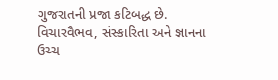ગુજરાતની પ્રજા કટિબદ્ધ છે. વિચારવૈભવ, સંસ્કારિતા અને જ્ઞાનના ઉચ્ચ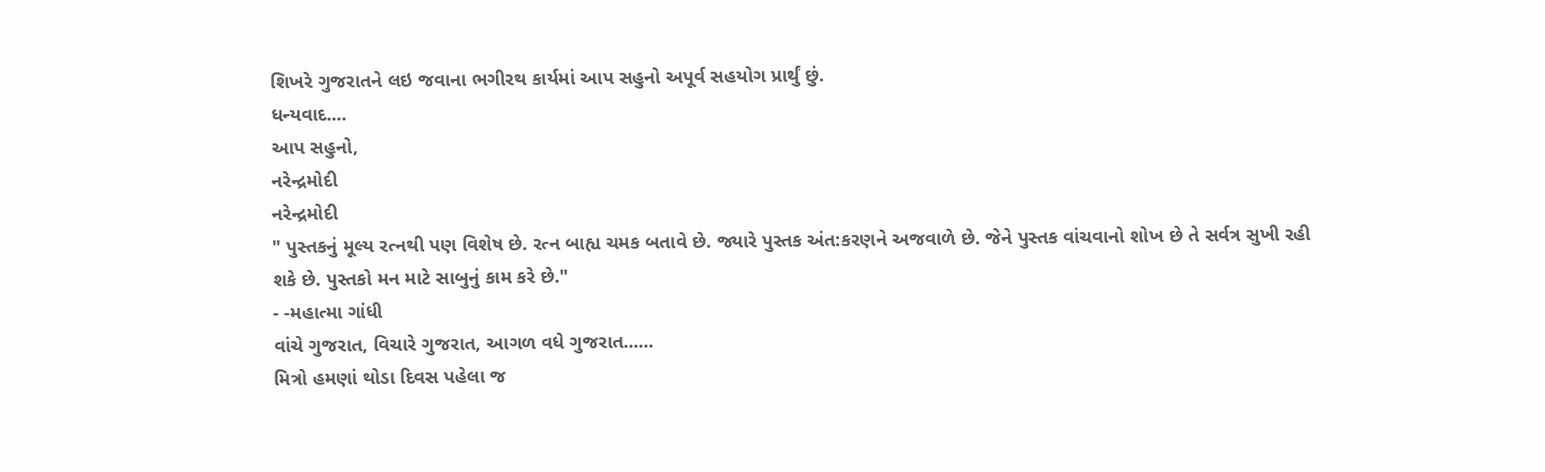શિખરે ગુજરાતને લઇ જવાના ભગીરથ કાર્યમાં આપ સહુનો અપૂર્વ સહયોગ પ્રાર્થું છું.
ધન્યવાદ....
આપ સહુનો,
નરેન્દ્રમોદી
નરેન્દ્રમોદી
" પુસ્તકનું મૂલ્ય રત્નથી પણ વિશેષ છે. રત્ન બાહ્ય ચમક બતાવે છે. જ્યારે પુસ્તક અંત:કરણને અજવાળે છે. જેને પુસ્તક વાંચવાનો શોખ છે તે સર્વત્ર સુખી રહી શકે છે. પુસ્તકો મન માટે સાબુનું કામ કરે છે."
- -મહાત્મા ગાંધી
વાંચે ગુજરાત, વિચારે ગુજરાત, આગળ વધે ગુજરાત......
મિત્રો હમણાં થોડા દિવસ પહેલા જ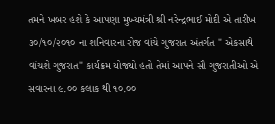તમને ખબર હશે કે આપણા મુખ્યમંત્રી શ્રી નરેન્દ્રભાઈ મોદી એ તારીખ ૩૦/૧૦/૨૦૧૦ ના શનિવારના રોજ વાંચે ગુજરાત અંતર્ગત " એકસાથે વાંચશે ગુજરાત" કાર્યક્રમ યોજ્યો હતો તેમાં આપને સૌ ગુજરાતીઓ એ સવારના ૯.૦૦ કલાક થી ૧૦.૦૦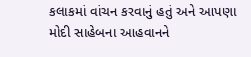કલાકમાં વાંચન કરવાનું હતું અને આપણા મોદી સાહેબના આહવાનને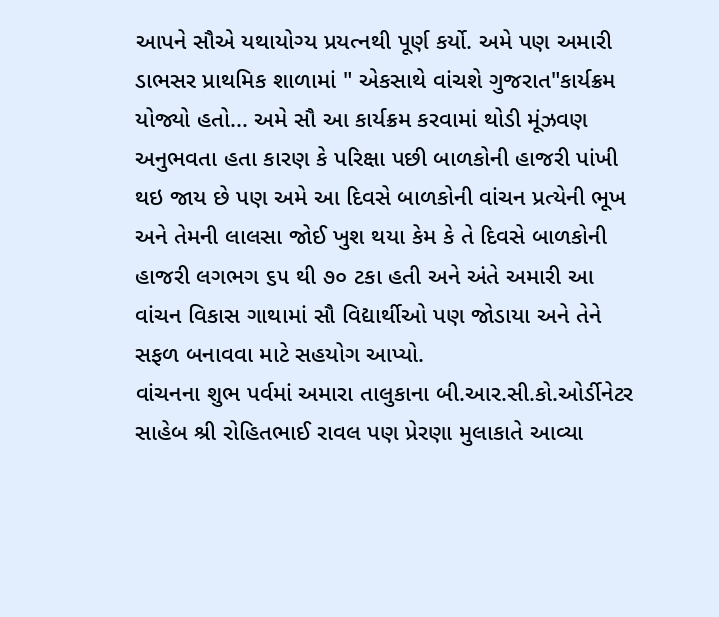આપને સૌએ યથાયોગ્ય પ્રયત્નથી પૂર્ણ કર્યો. અમે પણ અમારી ડાભસર પ્રાથમિક શાળામાં " એકસાથે વાંચશે ગુજરાત"કાર્યક્રમ યોજ્યો હતો... અમે સૌ આ કાર્યક્રમ કરવામાં થોડી મૂંઝવણ અનુભવતા હતા કારણ કે પરિક્ષા પછી બાળકોની હાજરી પાંખી થઇ જાય છે પણ અમે આ દિવસે બાળકોની વાંચન પ્રત્યેની ભૂખ અને તેમની લાલસા જોઈ ખુશ થયા કેમ કે તે દિવસે બાળકોની હાજરી લગભગ ૬૫ થી ૭૦ ટકા હતી અને અંતે અમારી આ વાંચન વિકાસ ગાથામાં સૌ વિદ્યાર્થીઓ પણ જોડાયા અને તેને સફળ બનાવવા માટે સહયોગ આપ્યો.
વાંચનના શુભ પર્વમાં અમારા તાલુકાના બી.આર.સી.કો.ઓર્ડીનેટર સાહેબ શ્રી રોહિતભાઈ રાવલ પણ પ્રેરણા મુલાકાતે આવ્યા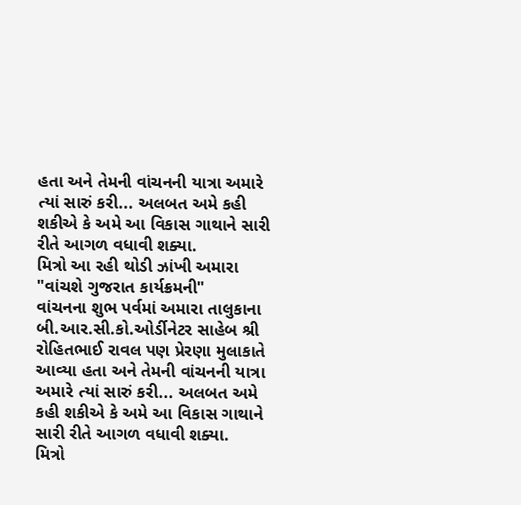હતા અને તેમની વાંચનની યાત્રા અમારે ત્યાં સારું કરી... અલબત અમે કહી શકીએ કે અમે આ વિકાસ ગાથાને સારી રીતે આગળ વધાવી શક્યા.
મિત્રો આ રહી થોડી ઝાંખી અમારા "વાંચશે ગુજરાત કાર્યક્રમની"
વાંચનના શુભ પર્વમાં અમારા તાલુકાના બી.આર.સી.કો.ઓર્ડીનેટર સાહેબ શ્રી રોહિતભાઈ રાવલ પણ પ્રેરણા મુલાકાતે આવ્યા હતા અને તેમની વાંચનની યાત્રા અમારે ત્યાં સારું કરી... અલબત અમે કહી શકીએ કે અમે આ વિકાસ ગાથાને સારી રીતે આગળ વધાવી શક્યા.
મિત્રો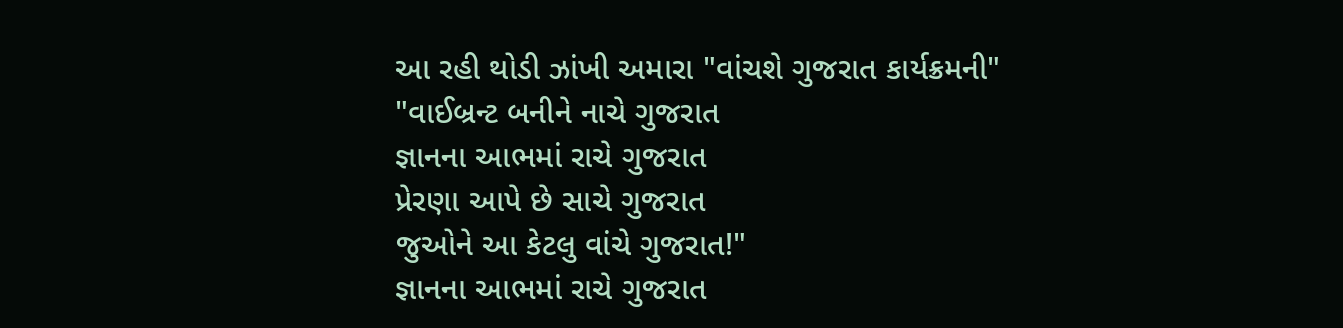આ રહી થોડી ઝાંખી અમારા "વાંચશે ગુજરાત કાર્યક્રમની"
"વાઈબ્રન્ટ બનીને નાચે ગુજરાત
જ્ઞાનના આભમાં રાચે ગુજરાત
પ્રેરણા આપે છે સાચે ગુજરાત
જુઓને આ કેટલુ વાંચે ગુજરાત!"
જ્ઞાનના આભમાં રાચે ગુજરાત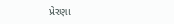પ્રેરણા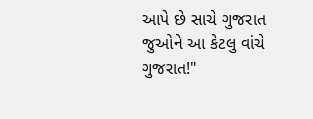આપે છે સાચે ગુજરાત
જુઓને આ કેટલુ વાંચે ગુજરાત!"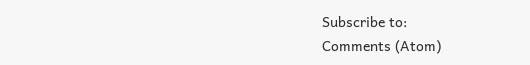Subscribe to:
Comments (Atom)